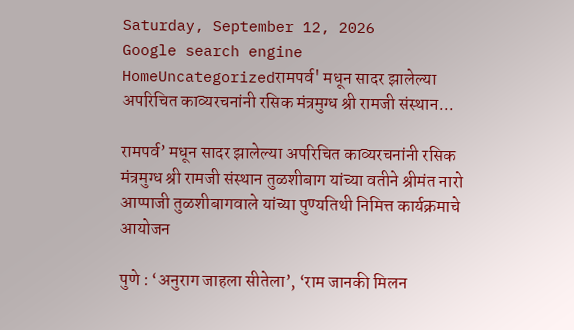Saturday, September 12, 2026
Google search engine
HomeUncategorizedरामपर्व' मधून सादर झालेल्या अपरिचित काव्यरचनांनी रसिक मंत्रमुग्ध श्री रामजी संस्थान...

रामपर्व’ मधून सादर झालेल्या अपरिचित काव्यरचनांनी रसिक मंत्रमुग्ध श्री रामजी संस्थान तुळशीबाग यांच्या वतीने श्रीमंत नारो आप्पाजी तुळशीबागवाले यांच्या पुण्यतिथी निमित्त कार्यक्रमाचे आयोजन

पुणे : ‘अनुराग जाहला सीतेला’, ‘राम जानकी मिलन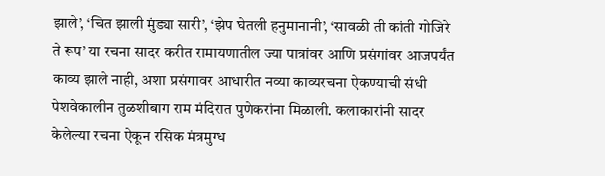झाले’, ‘चित झाली मुंड्या सारी’, ‘झेप घेतली हनुमानानी’, ‘सावळी ती कांती गोजिरे ते रूप’ या रचना सादर करीत रामायणातील ज्या पात्रांवर आणि प्रसंगांवर आजपर्यंत काव्य झाले नाही, अशा प्रसंगावर आधारीत नव्या काव्यरचना ऐकण्याची संधी पेशवेकालीन तुळशीबाग राम मंदिरात पुणेकरांना मिळाली. कलाकारांनी सादर केलेल्या रचना ऐकून रसिक मंत्रमुग्ध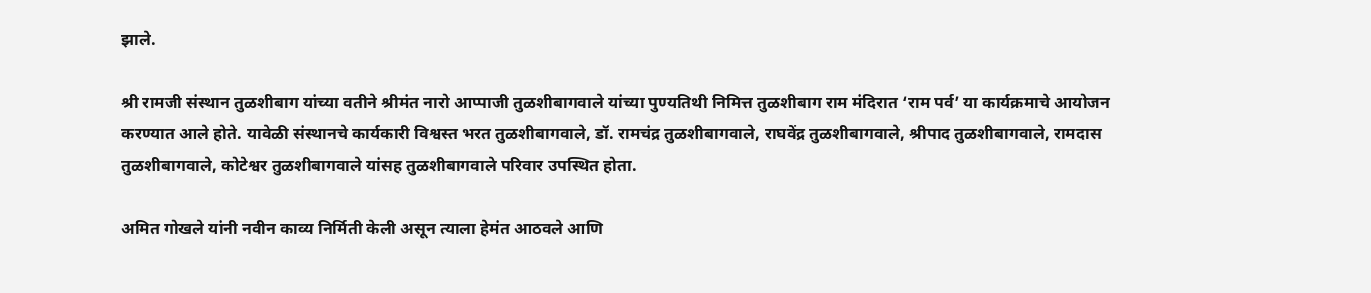झाले.

श्री रामजी संस्थान तुळशीबाग यांच्या वतीने श्रीमंत नारो आप्पाजी तुळशीबागवाले यांच्या पुण्यतिथी निमित्त तुळशीबाग राम मंदिरात ‘राम पर्व’ या कार्यक्रमाचे आयोजन करण्यात आले होते. यावेळी संस्थानचे कार्यकारी विश्वस्त भरत तुळशीबागवाले, डॉ. रामचंद्र तुळशीबागवाले, राघवेंद्र तुळशीबागवाले, श्रीपाद तुळशीबागवाले, रामदास तुळशीबागवाले, कोटेश्वर तुळशीबागवाले यांसह तुळशीबागवाले परिवार उपस्थित होता.

अमित गोखले यांनी नवीन काव्य निर्मिती केली असून त्याला हेमंत आठवले आणि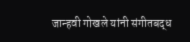जान्हवी गोखले यांनी संगीतबद्ध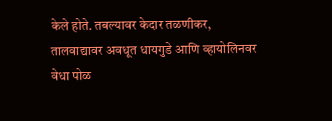केले होते. तबल्यावर केदार तळणीकर, तालवाद्यावर अवधूत धायगुडे आणि व्हायोलिनवर वेधा पोळ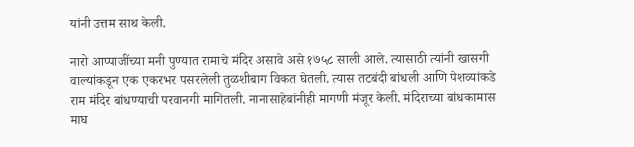यांनी उत्तम साथ केली.

नारो आप्पाजींच्या मनी पुण्यात रामाचे मंदिर असावे असे १७५८ साली आले. त्यासाठी त्यांनी खासगी वाल्यांकडून एक एकरभर पसरलेली तुळशीबाग विकत घेतली. त्यास तटबंदी बांधली आणि पेशव्यांकडे राम मंदिर बांधण्याची परवानगी मागितली. नानासाहेबांनीही मागणी मंजूर केली. मंदिराच्या बांधकामास माघ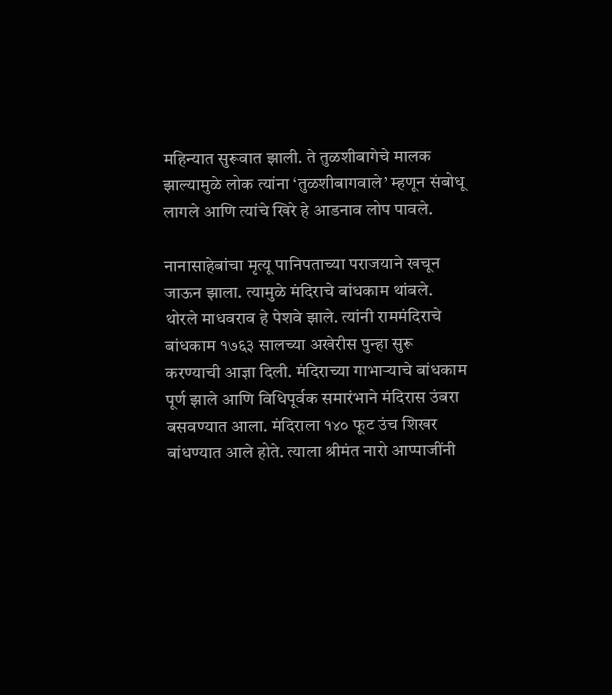महिन्यात सुरूवात झाली. ते तुळशीबागेचे मालक झाल्यामुळे लोक त्यांना ‘तुळशीबागवाले’ म्हणून संबोधू लागले आणि त्यांचे खिरे हे आडनाव लोप पावले.

नानासाहेबांचा मृत्यू पानिपताच्या पराजयाने खचून जाऊन झाला. त्यामुळे मंदिराचे बांधकाम थांबले. थोरले माधवराव हे पेशवे झाले. त्यांनी राममंदिराचे बांधकाम १७६३ सालच्या अखेरीस पुन्हा सुरू करण्याची आज्ञा दिली. मंदिराच्या गाभाऱ्याचे बांधकाम पूर्ण झाले आणि विधिपूर्वक समारंभाने मंदिरास उंबरा बसवण्यात आला. मंदिराला १४० फूट उंच शिखर बांधण्यात आले होते. त्याला श्रीमंत नारो आप्पाजींनी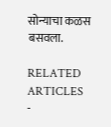सोन्याचा कळस बसवला.

RELATED ARTICLES
-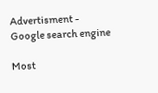Advertisment -
Google search engine

Most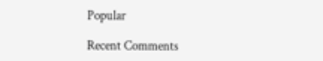Popular

Recent Comments